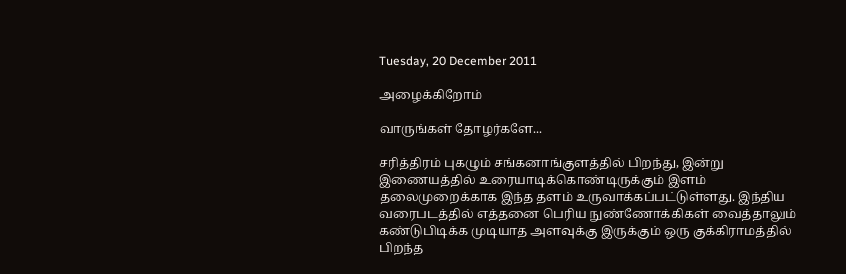Tuesday, 20 December 2011

அழைக்கிறோம்

வாருங்கள் தோழர்களே...

சரித்திரம் புகழும் சங்கனாங்குளத்தில் பிறந்து, இன்று இணையத்தில் உரையாடிக்கொண்டிருக்கும் இளம் தலைமுறைக்காக இந்த தளம் உருவாக்கப்பட்டுள்ளது. இந்திய  வரைபடத்தில் எத்தனை பெரிய நுண்ணோக்கிகள் வைத்தாலும் கண்டுபிடிக்க முடியாத அளவுக்கு இருக்கும் ஒரு குக்கிராமத்தில் பிறந்த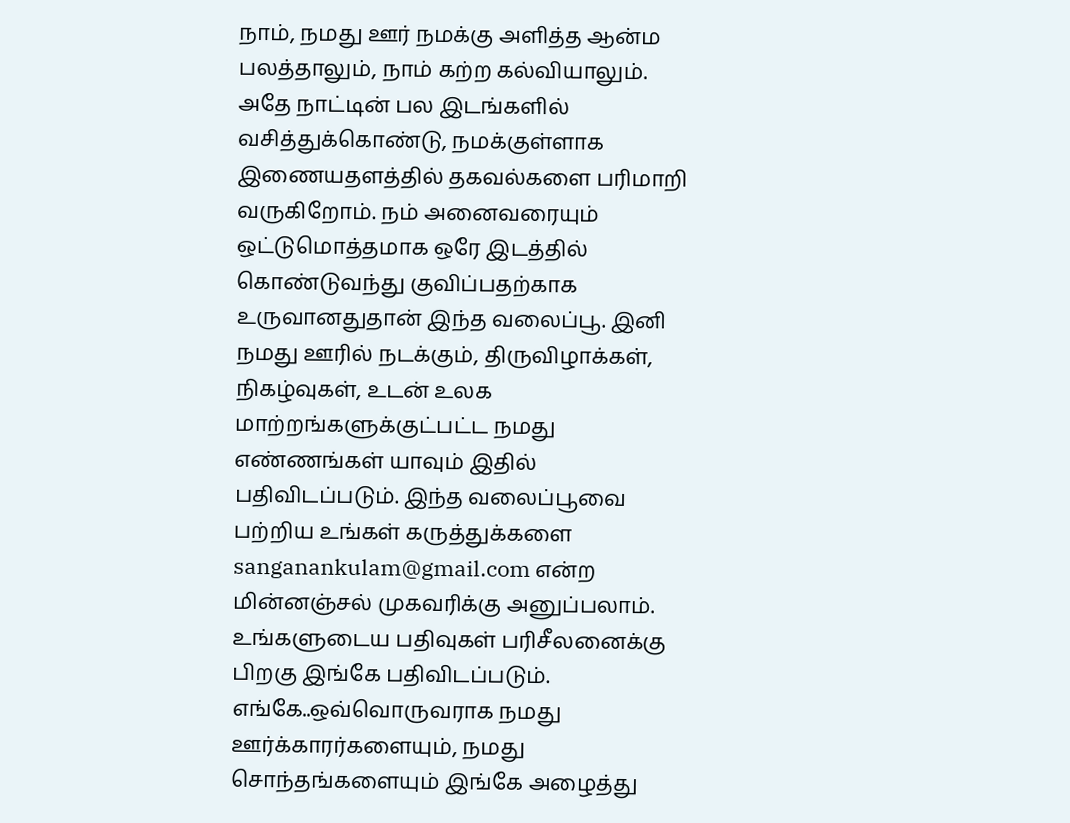நாம், நமது ஊர் நமக்கு அளித்த ஆன்ம பலத்தாலும், நாம் கற்ற கல்வியாலும். அதே நாட்டின் பல இடங்களில் வசித்துக்கொண்டு, நமக்குள்ளாக இணையதளத்தில் தகவல்களை பரிமாறி வருகிறோம். நம் அனைவரையும் ஒட்டுமொத்தமாக ஒரே இடத்தில் கொண்டுவந்து குவிப்பதற்காக உருவானதுதான் இந்த வலைப்பூ. இனி நமது ஊரில் நடக்கும், திருவிழாக்கள், நிகழ்வுகள், உடன் உலக மாற்றங்களுக்குட்பட்ட நமது எண்ணங்கள் யாவும் இதில் பதிவிடப்படும். இந்த வலைப்பூவை பற்றிய உங்கள் கருத்துக்களை sanganankulam@gmail.com என்ற மின்னஞ்சல் முகவரிக்கு அனுப்பலாம். உங்களுடைய பதிவுகள் பரிசீலனைக்கு பிறகு இங்கே பதிவிடப்படும். எங்கே..ஒவ்வொருவராக நமது ஊர்க்காரர்களையும், நமது சொந்தங்களையும் இங்கே அழைத்து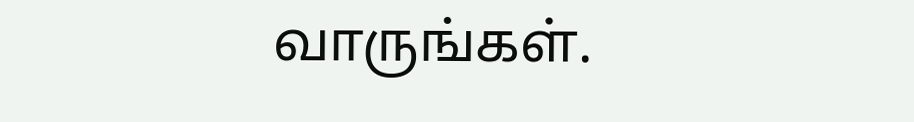வாருங்கள்.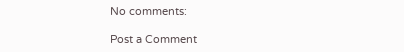No comments:

Post a Comment